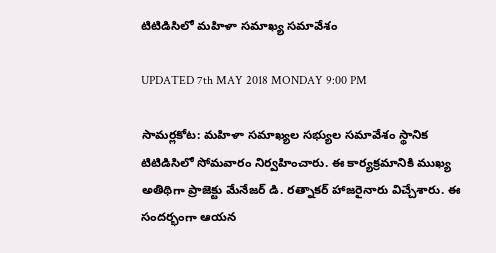టిటిడిసిలో మహిళా సమాఖ్య సమావేశం

UPDATED 7th MAY 2018 MONDAY 9:00 PM

సామర్లకోట: మహిళా సమాఖ్యల సభ్యుల సమావేశం స్థానిక టిటిడిసిలో సోమవారం నిర్వహించారు. ఈ కార్యక్రమానికి ముఖ్య అతిథిగా ప్రాజెక్టు మేనేజర్ డి. రత్నాకర్ హాజరైనారు విచ్చేశారు. ఈ సందర్భంగా ఆయన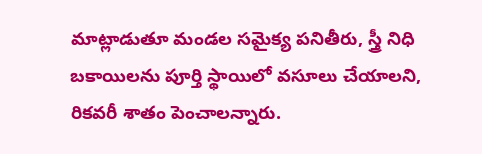మాట్లాడుతూ మండల సమైక్య పనితీరు, స్త్రీ నిధి బకాయిలను పూర్తి స్థాయిలో వసూలు చేయాలని, రికవరీ శాతం పెంచాలన్నారు.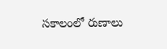సకాలంలో రుణాలు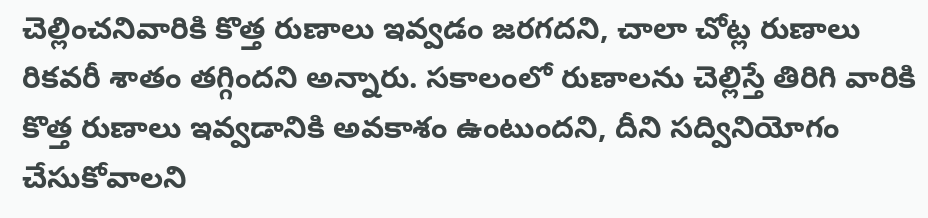చెల్లించనివారికి కొత్త రుణాలు ఇవ్వడం జరగదని, చాలా చోట్ల రుణాలు రికవరీ శాతం తగ్గిందని అన్నారు. సకాలంలో రుణాలను చెల్లిస్తే తిరిగి వారికి కొత్త రుణాలు ఇవ్వడానికి అవకాశం ఉంటుందని, దీని సద్వినియోగం చేసుకోవాలని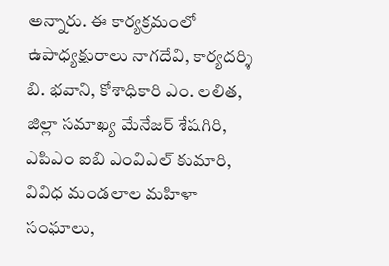అన్నారు. ఈ కార్యక్రమంలో ఉపాధ్యక్షురాలు నాగదేవి, కార్యదర్శి బి. భవాని, కోశాధికారి ఎం. లలిత, జిల్లా సమాఖ్య మేనేజర్ శేషగిరి, ఎపిఎం ఐబి ఎంవిఎల్ కుమారి, వివిధ మండలాల మహిళా సంఘాలు,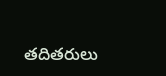తదితరులు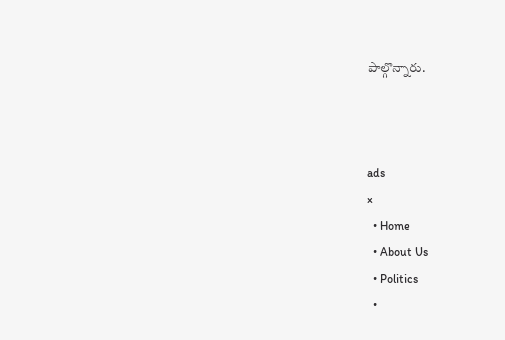పాల్గొన్నారు.



ads
×
  • Home
  • About Us
  • Politics
  •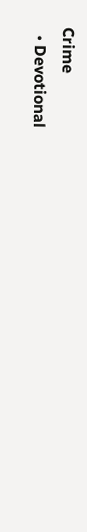Crime
  • Devotional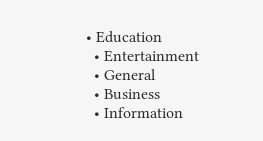• Education
  • Entertainment
  • General
  • Business
  • Information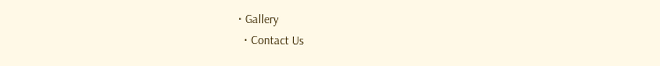• Gallery
  • Contact Us